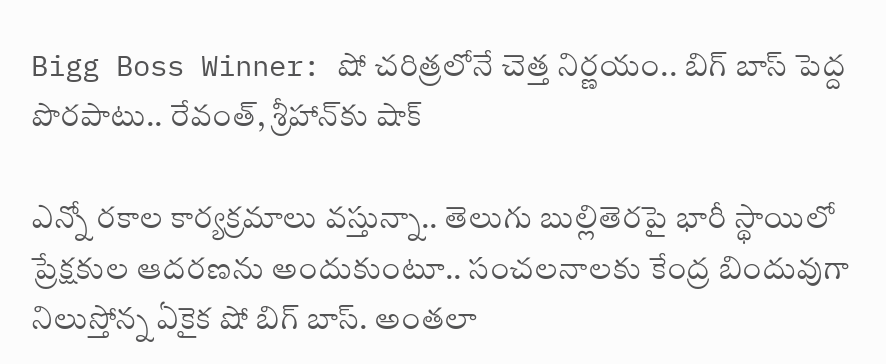Bigg Boss Winner: షో చరిత్రలోనే చెత్త నిర్ణయం.. బిగ్ బాస్ పెద్ద పొరపాటు.. రేవంత్‌, శ్రీహాన్‌కు షాక్

ఎన్నో రకాల కార్యక్రమాలు వస్తున్నా.. తెలుగు బుల్లితెరపై భారీ స్థాయిలో ప్రేక్షకుల ఆదరణను అందుకుంటూ.. సంచలనాలకు కేంద్ర బిందువుగా నిలుస్తోన్న ఏకైక షో బిగ్ బాస్. అంతలా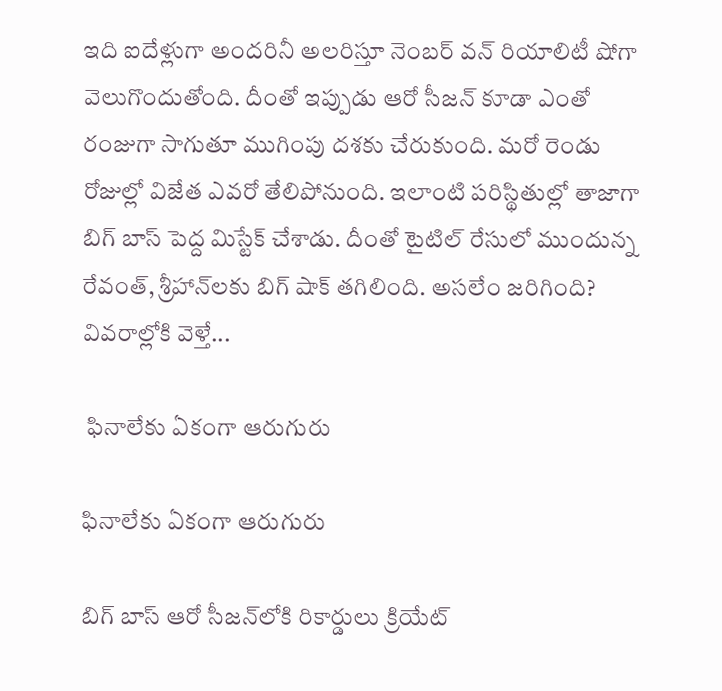ఇది ఐదేళ్లుగా అందరినీ అలరిస్తూ నెంబర్ వన్ రియాలిటీ షోగా వెలుగొందుతోంది. దీంతో ఇప్పుడు ఆరో సీజన్ కూడా ఎంతో రంజుగా సాగుతూ ముగింపు దశకు చేరుకుంది. మరో రెండు రోజుల్లో విజేత ఎవరో తేలిపోనుంది. ఇలాంటి పరిస్థితుల్లో తాజాగా బిగ్ బాస్ పెద్ద మిస్టేక్ చేశాడు. దీంతో టైటిల్ రేసులో ముందున్న రేవంత్, శ్రీహాన్‌లకు బిగ్ షాక్ తగిలింది. అసలేం జరిగింది? వివరాల్లోకి వెళ్తే...

 ఫినాలేకు ఏకంగా ఆరుగురు

ఫినాలేకు ఏకంగా ఆరుగురు

బిగ్ బాస్ ఆరో సీజన్‌లోకి రికార్డులు క్రియేట్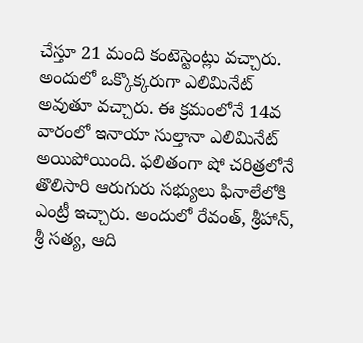చేస్తూ 21 మంది కంటెస్టెంట్లు వచ్చారు. అందులో ఒక్కొక్కరుగా ఎలిమినేట్ అవుతూ వచ్చారు. ఈ క్రమంలోనే 14వ వారంలో ఇనాయా సుల్తానా ఎలిమినేట్ అయిపోయింది. ఫలితంగా షో చరిత్రలోనే తొలిసారి ఆరుగురు సభ్యులు ఫినాలేలోకి ఎంట్రీ ఇచ్చారు. అందులో రేవంత్, శ్రీహాన్, శ్రీ సత్య, ఆది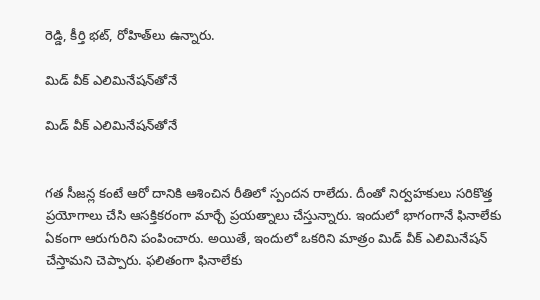రెడ్డి, కీర్తి భట్, రోహిత్‌లు ఉన్నారు.

మిడ్ వీక్ ఎలిమినేషన్‌తోనే

మిడ్ వీక్ ఎలిమినేషన్‌తోనే


గత సీజన్ల కంటే ఆరో దానికి ఆశించిన రీతిలో స్పందన రాలేదు. దీంతో నిర్వహకులు సరికొత్త ప్రయోగాలు చేసి ఆసక్తికరంగా మార్చే ప్రయత్నాలు చేస్తున్నారు. ఇందులో భాగంగానే ఫినాలేకు ఏకంగా ఆరుగురిని పంపించారు. అయితే, ఇందులో ఒకరిని మాత్రం మిడ్ వీక్ ఎలిమినేషన్ చేస్తామని చెప్పారు. ఫలితంగా ఫినాలేకు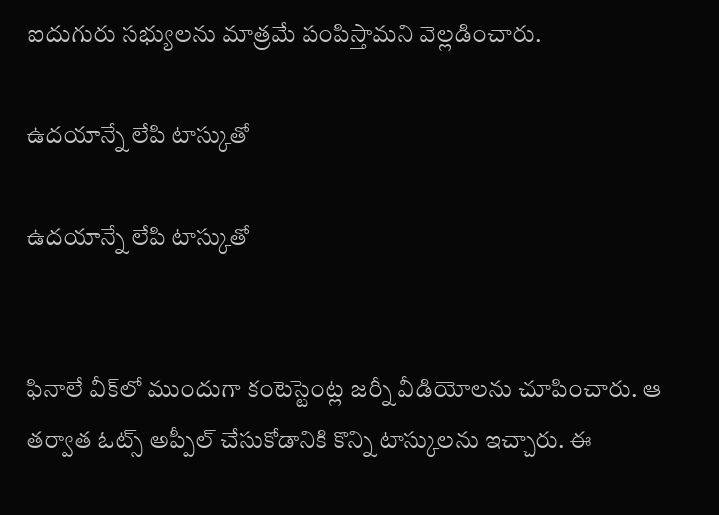ఐదుగురు సభ్యులను మాత్రమే పంపిస్తామని వెల్లడించారు.

ఉదయాన్నే లేపి టాస్కుతో

ఉదయాన్నే లేపి టాస్కుతో


ఫినాలే వీక్‌లో ముందుగా కంటెస్టెంట్ల జర్నీ వీడియోలను చూపించారు. ఆ తర్వాత ఓట్స్ అప్పీల్ చేసుకోడానికి కొన్ని టాస్కులను ఇచ్చారు. ఈ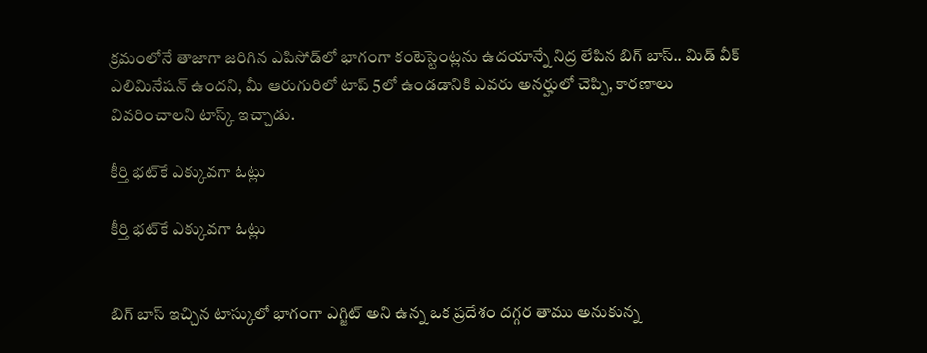క్రమంలోనే తాజాగా జరిగిన ఎపిసోడ్‌లో భాగంగా కంటెస్టెంట్లను ఉదయాన్నే నిద్ర లేపిన బిగ్ బాస్.. మిడ్ వీక్ ఎలిమినేషన్ ఉందని, మీ ఆరుగురిలో టాప్ 5లో ఉండడానికి ఎవరు అనర్హులో చెప్పి, కారణాలు వివరించాలని టాస్క్ ఇచ్చాడు.

కీర్తి భట్‌కే ఎక్కువగా ఓట్లు

కీర్తి భట్‌కే ఎక్కువగా ఓట్లు


బిగ్ బాస్ ఇచ్చిన టాస్కులో భాగంగా ఎగ్జిట్ అని ఉన్న ఒక ప్రదేశం దగ్గర తాము అనుకున్న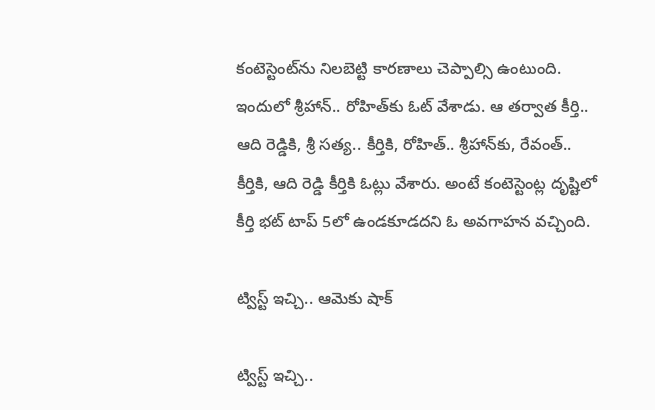కంటెస్టెంట్‌ను నిలబెట్టి కారణాలు చెప్పాల్సి ఉంటుంది. ఇందులో శ్రీహాన్.. రోహిత్‌కు ఓట్ వేశాడు. ఆ తర్వాత కీర్తి.. ఆది రెడ్డికి, శ్రీ సత్య.. కీర్తికి, రోహిత్.. శ్రీహాన్‌కు, రేవంత్.. కీర్తికి, ఆది రెడ్డి కీర్తికి ఓట్లు వేశారు. అంటే కంటెస్టెంట్ల దృష్టిలో కీర్తి భట్ టాప్ 5లో ఉండకూడదని ఓ అవగాహన వచ్చింది.

ట్విస్ట్ ఇచ్చి.. ఆమెకు షాక్

ట్విస్ట్ ఇచ్చి..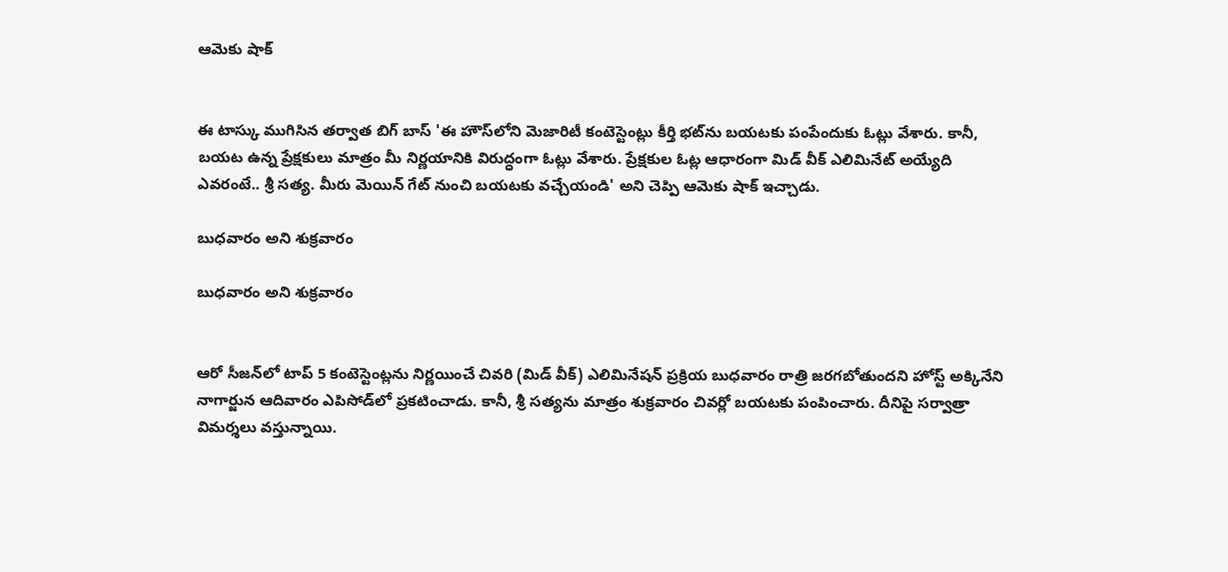ఆమెకు షాక్


ఈ టాస్కు ముగిసిన తర్వాత బిగ్ బాస్ 'ఈ హౌస్‌లోని మెజారిటీ కంటెస్టెంట్లు కీర్తి భట్‌ను బయటకు పంపేందుకు ఓట్లు వేశారు. కానీ, బయట ఉన్న ప్రేక్షకులు మాత్రం మీ నిర్ణయానికి విరుద్ధంగా ఓట్లు వేశారు. ప్రేక్షకుల ఓట్ల ఆధారంగా మిడ్ వీక్ ఎలిమినేట్ అయ్యేది ఎవరంటే.. శ్రీ సత్య. మీరు మెయిన్ గేట్ నుంచి బయటకు వచ్చేయండి' అని చెప్పి ఆమెకు షాక్ ఇచ్చాడు.

బుధవారం అని శుక్రవారం

బుధవారం అని శుక్రవారం


ఆరో సీజన్‌లో టాప్ 5 కంటెస్టెంట్లను నిర్ణయించే చివరి (మిడ్ వీక్) ఎలిమినేషన్ ప్రక్రియ బుధవారం రాత్రి జరగబోతుందని హోస్ట్ అక్కినేని నాగార్జున ఆదివారం ఎపిసోడ్‌లో ప్రకటించాడు. కానీ, శ్రీ సత్యను మాత్రం శుక్రవారం చివర్లో బయటకు పంపించారు. దీనిపై సర్వాత్రా విమర్శలు వస్తున్నాయి.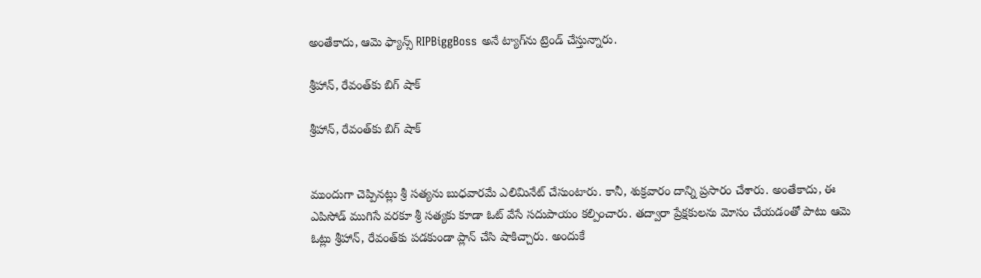అంతేకాదు, ఆమె ఫ్యాన్స్ RIPBiggBoss అనే ట్యాగ్‌ను ట్రెండ్ చేస్తున్నారు.

శ్రీహాన్, రేవంత్‌కు బిగ్ షాక్

శ్రీహాన్, రేవంత్‌కు బిగ్ షాక్


ముందుగా చెప్పినట్లు శ్రీ సత్యను బుధవారమే ఎలిమినేట్ చేసుంటారు. కానీ, శుక్రవారం దాన్ని ప్రసారం చేశారు. అంతేకాదు, ఈ ఎపిసోడ్ ముగిసే వరకూ శ్రీ సత్యకు కూడా ఓట్ వేసే సదుపాయం కల్పించారు. తద్వారా ప్రేక్షకులను మోసం చేయడంతో పాటు ఆమె ఓట్లు శ్రీహాన్, రేవంత్‌కు పడకుండా ప్లాన్ చేసి షాకిచ్చారు. అందుకే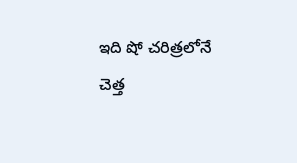ఇది షో చరిత్రలోనే చెత్త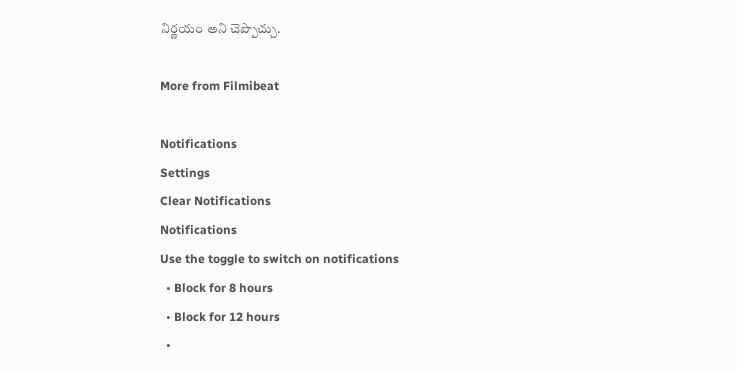నిర్ణయం అని చెప్పొచ్చు.

More from Filmibeat

Notifications
Settings
Clear Notifications
Notifications
Use the toggle to switch on notifications
  • Block for 8 hours
  • Block for 12 hours
  •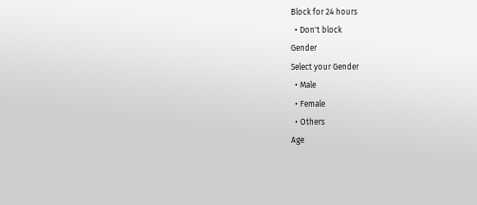Block for 24 hours
  • Don't block
Gender
Select your Gender
  • Male
  • Female
  • Others
Age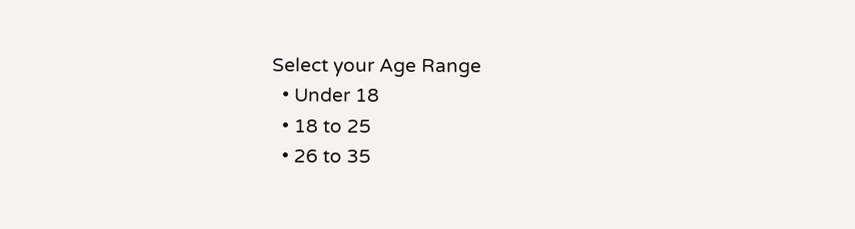Select your Age Range
  • Under 18
  • 18 to 25
  • 26 to 35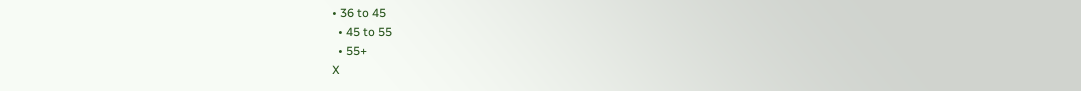• 36 to 45
  • 45 to 55
  • 55+
X